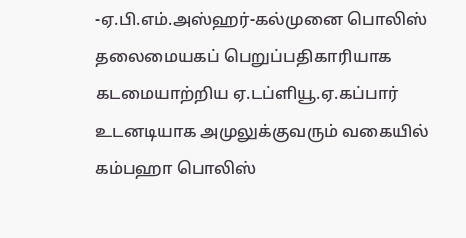-ஏ.பி.எம்.அஸ்ஹர்-கல்முனை பொலிஸ் தலைமையகப் பெறுப்பதிகாரியாக கடமையாற்றிய ஏ.டப்ளியூ.ஏ.கப்பார் உடனடியாக அமுலுக்குவரும் வகையில் கம்பஹா பொலிஸ்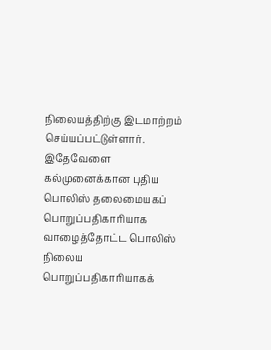நிலையத்திற்கு இடமாற்றம் செய்யப்பட்டுள்ளார்.
இதேவேளை கல்முனைக்கான புதிய பொலிஸ் தலைமையகப் பொறுப்பதிகாரியாக வாழைத்தோட்ட பொலிஸ் நிலைய பொறுப்பதிகாரியாகக்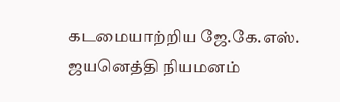கடமையாற்றிய ஜே.கே.எஸ். ஜயனெத்தி நியமனம்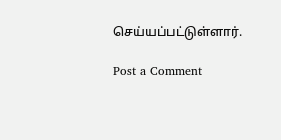செய்யப்பட்டுள்ளார்.

Post a Comment